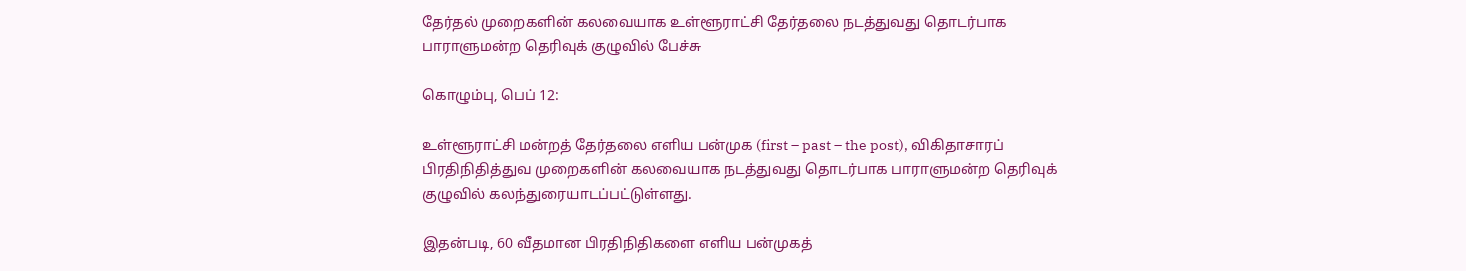தேர்தல் முறைகளின் கலவையாக உள்ளூராட்சி தேர்தலை நடத்துவது தொடர்பாக பாராளுமன்ற தெரிவுக் குழுவில் பேச்சு

கொழும்பு, பெப் 12:

உள்ளூராட்சி மன்றத் தேர்தலை எளிய பன்முக (first – past – the post), விகிதாசாரப் பிரதிநிதித்துவ முறைகளின் கலவையாக நடத்துவது தொடர்பாக பாராளுமன்ற தெரிவுக் குழுவில் கலந்துரையாடப்பட்டுள்ளது.

இதன்படி, 60 வீதமான பிரதிநிதிகளை எளிய பன்முகத்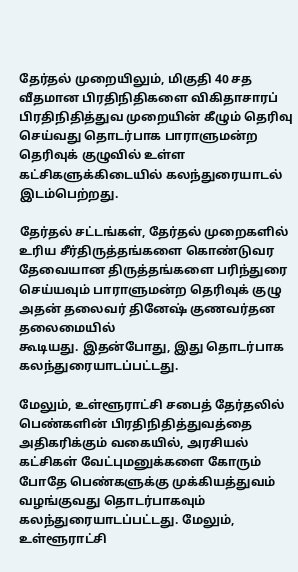தேர்தல் முறையிலும், மிகுதி 40 சத வீதமான பிரதிநிதிகளை விகிதாசாரப் பிரதிநிதித்துவ முறையின் கீழும் தெரிவு செய்வது தொடர்பாக பாராளுமன்ற தெரிவுக் குழுவில் உள்ள கட்சிகளுக்கிடையில் கலந்துரையாடல் இடம்பெற்றது.

தேர்தல் சட்டங்கள், தேர்தல் முறைகளில் உரிய சீர்திருத்தங்களை கொண்டுவர தேவையான திருத்தங்களை பரிந்துரை செய்யவும் பாராளுமன்ற தெரிவுக் குழு அதன் தலைவர் தினேஷ் குணவர்தன தலைமையில்
கூடியது. இதன்போது, இது தொடர்பாக கலந்துரையாடப்பட்டது.

மேலும், உள்ளூராட்சி சபைத் தேர்தலில் பெண்களின் பிரதிநிதித்துவத்தை அதிகரிக்கும் வகையில், அரசியல் கட்சிகள் வேட்புமனுக்களை கோரும் போதே பெண்களுக்கு முக்கியத்துவம் வழங்குவது தொடர்பாகவும் கலந்துரையாடப்பட்டது. மேலும், உள்ளூராட்சி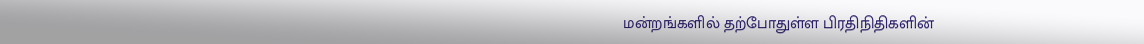மன்றங்களில் தற்போதுள்ள பிரதிநிதிகளின்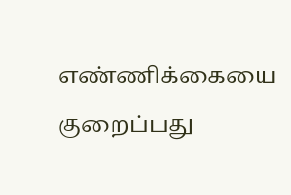எண்ணிக்கையை குறைப்பது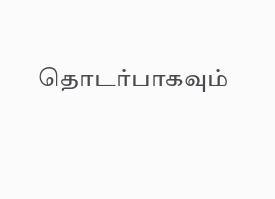தொடர்பாகவும்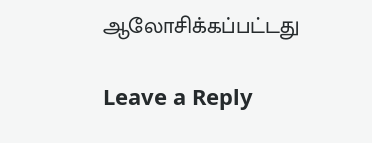ஆலோசிக்கப்பட்டது

Leave a Reply